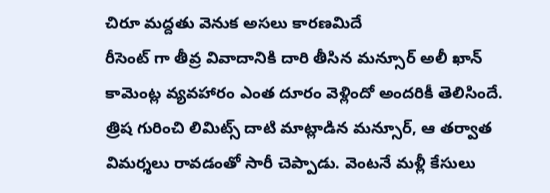చిరూ మద్దతు వెనుక అసలు కారణమిదే
రీసెంట్ గా తీవ్ర వివాదానికి దారి తీసిన మన్సూర్ అలీ ఖాన్ కామెంట్ల వ్యవహారం ఎంత దూరం వెళ్లిందో అందరికీ తెలిసిందే. త్రిష గురించి లిమిట్స్ దాటి మాట్లాడిన మన్సూర్, ఆ తర్వాత విమర్శలు రావడంతో సారీ చెప్పాడు. వెంటనే మళ్లీ కేసులు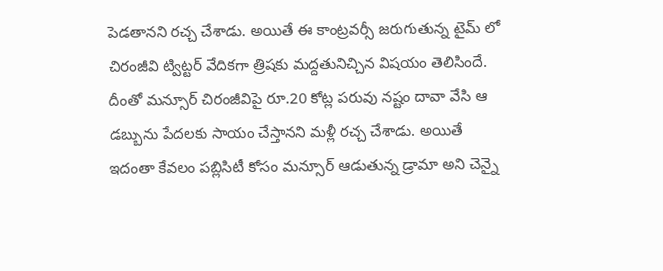పెడతానని రచ్చ చేశాడు. అయితే ఈ కాంట్రవర్సీ జరుగుతున్న టైమ్ లో చిరంజీవి ట్విట్టర్ వేదికగా త్రిషకు మద్దతునిచ్చిన విషయం తెలిసిందే.
దీంతో మన్సూర్ చిరంజీవిపై రూ.20 కోట్ల పరువు నష్టం దావా వేసి ఆ డబ్బును పేదలకు సాయం చేస్తానని మళ్లీ రచ్చ చేశాడు. అయితే ఇదంతా కేవలం పబ్లిసిటీ కోసం మన్సూర్ ఆడుతున్న డ్రామా అని చెన్నై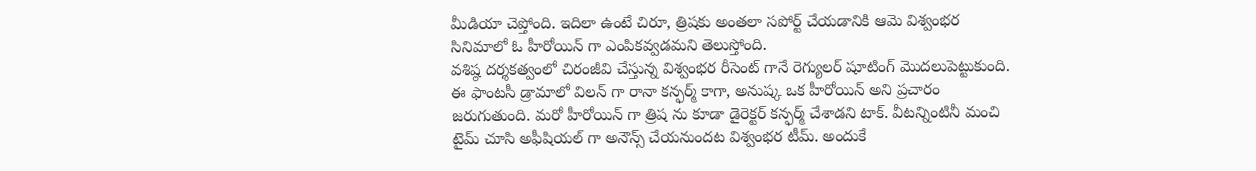మీడియా చెప్తోంది. ఇదిలా ఉంటే చిరూ, త్రిషకు అంతలా సపోర్ట్ చేయడానికి ఆమె విశ్వంభర సినిమాలో ఓ హీరోయిన్ గా ఎంపికవ్వడమని తెలుస్తోంది.
వశిష్ఠ దర్శకత్వంలో చిరంజీవి చేస్తున్న విశ్వంభర రీసెంట్ గానే రెగ్యులర్ షూటింగ్ మొదలుపెట్టుకుంది. ఈ ఫాంటసీ డ్రామాలో విలన్ గా రానా కన్ఫర్మ్ కాగా, అనుష్క ఒక హీరోయిన్ అని ప్రచారం జరుగుతుంది. మరో హీరోయిన్ గా త్రిష ను కూడా డైరెక్టర్ కన్ఫర్మ్ చేశాడని టాక్. వీటన్నింటినీ మంచి టైమ్ చూసి అఫీషియల్ గా అనౌన్స్ చేయనుందట విశ్వంభర టీమ్. అందుకే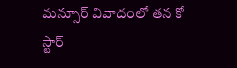మన్సూర్ వివాదంలో తన కో స్టార్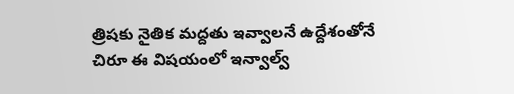త్రిషకు నైతిక మద్దతు ఇవ్వాలనే ఉద్దేశంతోనే చిరూ ఈ విషయంలో ఇన్వాల్వ్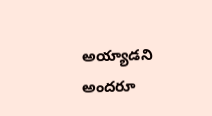అయ్యాడని అందరూ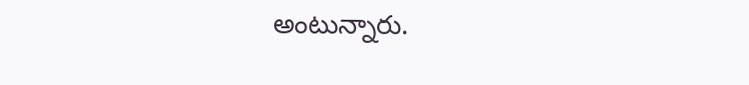అంటున్నారు.